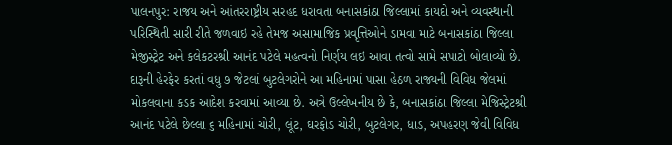પાલનપુર: રાજય અને આંતરરાષ્ટ્રીય સરહદ ધરાવતા બનાસકાંઠા જિલ્લામાં કાયદો અને વ્યવસ્થાની પરિસ્થિતી સારી રીતે જળવાઇ રહે તેમજ અસામાજિક પ્રવૃત્તિઓને ડામવા માટે બનાસકાંઠા જિલ્લા મેજીસ્ટ્રેટ અને કલેકટરશ્રી આનંદ પટેલે મહત્વનો નિર્ણય લઇ આવા તત્વો સામે સપાટો બોલાવ્યો છે. દારૂની હેરફેર કરતાં વધુ ૭ જેટલાં બુટલેગરોને આ મહિનામાં પાસા હેઠળ રાજ્યની વિવિધ જેલમાં મોકલવાના કડક આદેશ કરવામાં આવ્યા છે. અત્રે ઉલ્લેખનીય છે કે, બનાસકાંઠા જિલ્લા મેજિસ્ટ્રેટશ્રી આનંદ પટેલે છેલ્લા ૬ મહિનામાં ચોરી, લૂંટ, ઘરફોડ ચોરી, બુટલેગર, ધાડ, અપહરણ જેવી વિવિધ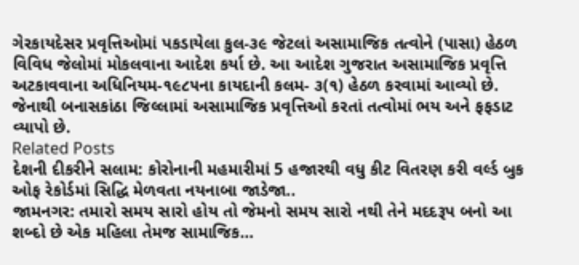ગેરકાયદેસર પ્રવૃત્તિઓમાં પકડાયેલા કુલ-૩૯ જેટલાં અસામાજિક તત્વોને (પાસા) હેઠળ વિવિધ જેલોમાં મોકલવાના આદેશ કર્યા છે. આ આદેશ ગુજરાત અસામાજિક પ્રવૃત્તિ અટકાવવાના અધિનિયમ-૧૯૮૫ના કાયદાની કલમ- ૩(૧) હેઠળ કરવામાં આવ્યો છે. જેનાથી બનાસકાંઠા જિલ્લામાં અસામાજિક પ્રવૃત્તિઓ કરતાં તત્વોમાં ભય અને ફફડાટ વ્યાપો છે.
Related Posts
દેશની દીકરીને સલામ: કોરોનાની મહમારીમાં 5 હજારથી વધુ કીટ વિતરણ કરી વર્લ્ડ બુક ઓફ રેકોર્ડમાં સિદ્ધિ મેળવતા નયનાબા જાડેજા..
જામનગર: તમારો સમય સારો હોય તો જેમનો સમય સારો નથી તેને મદદરૂપ બનો આ શબ્દો છે એક મહિલા તેમજ સામાજિક…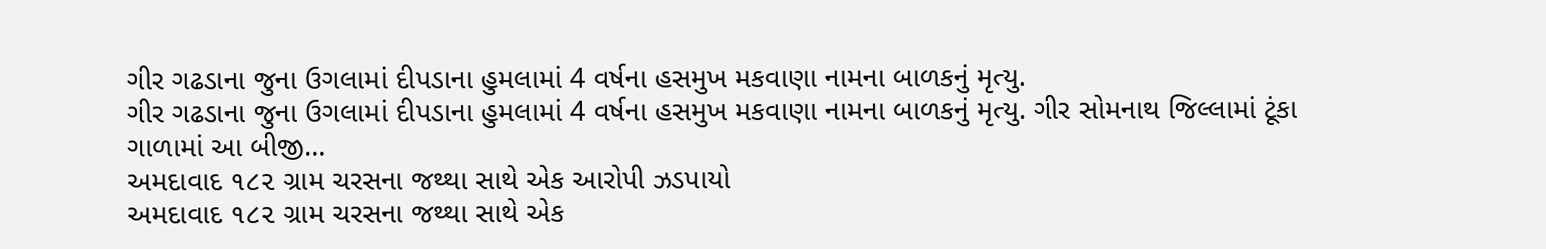ગીર ગઢડાના જુના ઉગલામાં દીપડાના હુમલામાં 4 વર્ષના હસમુખ મકવાણા નામના બાળકનું મૃત્યુ.
ગીર ગઢડાના જુના ઉગલામાં દીપડાના હુમલામાં 4 વર્ષના હસમુખ મકવાણા નામના બાળકનું મૃત્યુ. ગીર સોમનાથ જિલ્લામાં ટૂંકા ગાળામાં આ બીજી…
અમદાવાદ ૧૮૨ ગ્રામ ચરસના જથ્થા સાથે એક આરોપી ઝડપાયો
અમદાવાદ ૧૮૨ ગ્રામ ચરસના જથ્થા સાથે એક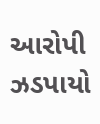આરોપી ઝડપાયો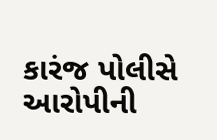કારંજ પોલીસે આરોપીની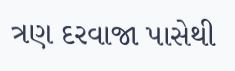ત્રણ દરવાજા પાસેથી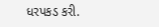ધરપકડ કરી.